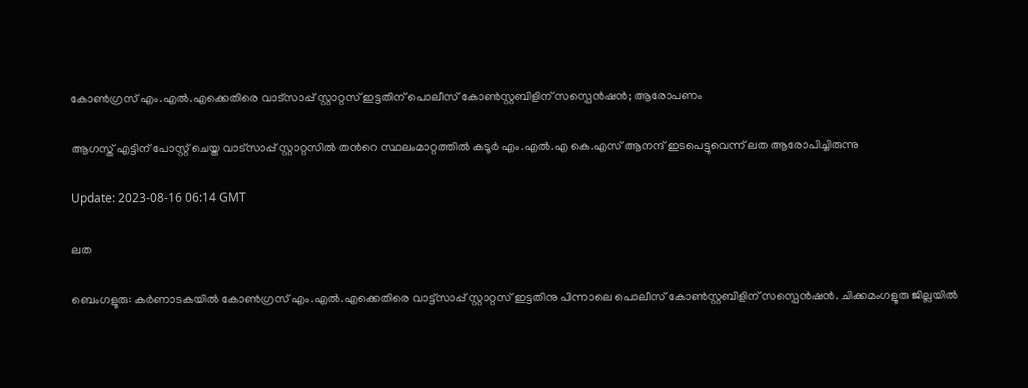കോണ്‍ഗ്രസ് എം.എല്‍.എക്കെതിരെ വാട്‌സാപ്പ് സ്റ്റാറ്റസ് ഇട്ടതിന് പൊലീസ് കോണ്‍സ്റ്റബിളിന് സസ്പെന്‍ഷന്‍; ആരോപണം

ആഗസ്ത് എട്ടിന് പോസ്റ്റ് ചെയ്ത വാട്‌സാപ്പ് സ്റ്റാറ്റസിൽ തന്‍റെ സ്ഥലംമാറ്റത്തില്‍ കടൂർ എം.എൽ.എ കെ.എസ് ആനന്ദ് ഇടപെട്ടുവെന്ന് ലത ആരോപിച്ചിരുന്നു

Update: 2023-08-16 06:14 GMT

ലത

ബെംഗളൂരു: കര്‍ണാടകയില്‍ കോണ്‍ഗ്രസ് എം.എല്‍.എക്കെതിരെ വാട്ട്സാപ്പ് സ്റ്റാറ്റസ് ഇട്ടതിനു പിന്നാലെ പൊലീസ് കോണ്‍സ്റ്റബിളിന് സസ്പെന്‍ഷന്‍. ചിക്കമംഗളൂരു ജില്ലയിൽ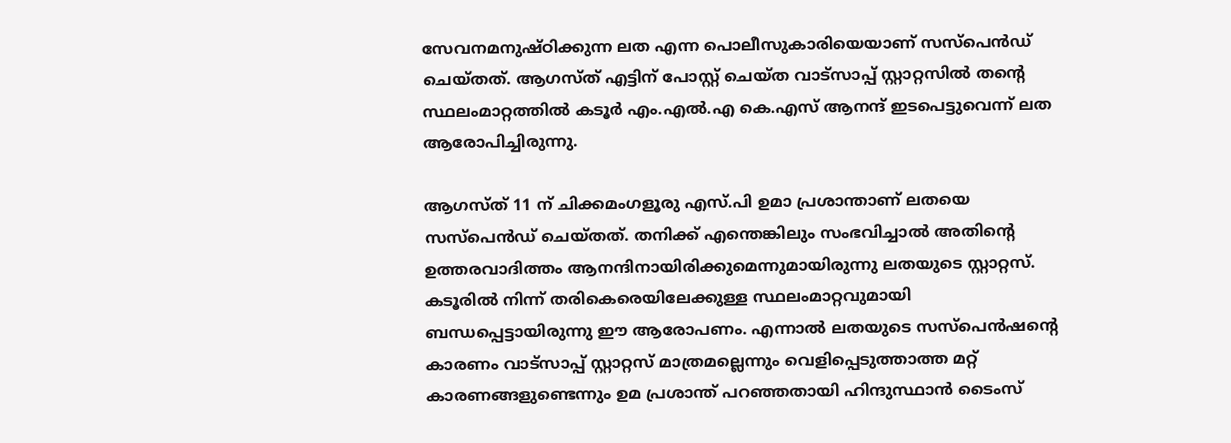സേവനമനുഷ്ഠിക്കുന്ന ലത എന്ന പൊലീസുകാരിയെയാണ് സസ്പെന്‍ഡ് ചെയ്തത്. ആഗസ്ത് എട്ടിന് പോസ്റ്റ് ചെയ്ത വാട്‌സാപ്പ് സ്റ്റാറ്റസിൽ തന്‍റെ സ്ഥലംമാറ്റത്തില്‍ കടൂർ എം.എൽ.എ കെ.എസ് ആനന്ദ് ഇടപെട്ടുവെന്ന് ലത ആരോപിച്ചിരുന്നു.

ആഗസ്ത് 11 ന് ചിക്കമംഗളൂരു എസ്.പി ഉമാ പ്രശാന്താണ് ലതയെ സസ്പെന്‍ഡ് ചെയ്തത്. തനിക്ക് എന്തെങ്കിലും സംഭവിച്ചാൽ അതിന്‍റെ ഉത്തരവാദിത്തം ആനന്ദിനായിരിക്കുമെന്നുമായിരുന്നു ലതയുടെ സ്റ്റാറ്റസ്. കടൂരിൽ നിന്ന് തരികെരെയിലേക്കുള്ള സ്ഥലംമാറ്റവുമായി ബന്ധപ്പെട്ടായിരുന്നു ഈ ആരോപണം. എന്നാല്‍ ലതയുടെ സസ്പെൻഷന്‍റെ കാരണം വാട്‍സാപ്പ് സ്റ്റാറ്റസ് മാത്രമല്ലെന്നും വെളിപ്പെടുത്താത്ത മറ്റ് കാരണങ്ങളുണ്ടെന്നും ഉമ പ്രശാന്ത് പറഞ്ഞതായി ഹിന്ദുസ്ഥാന്‍ ടൈംസ്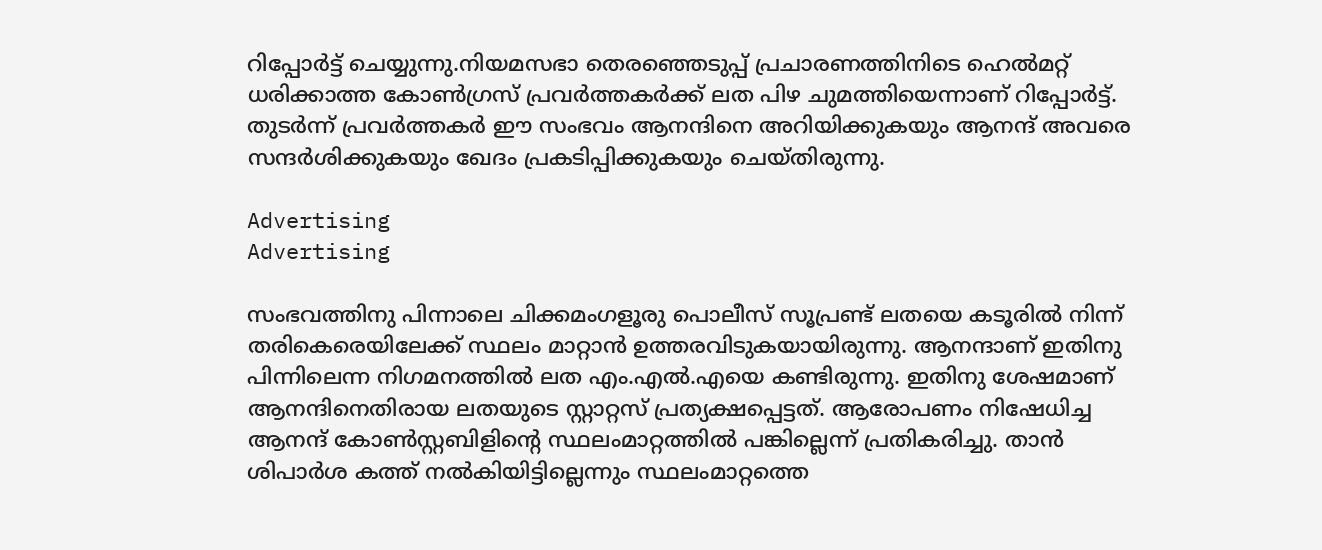റിപ്പോര്‍ട്ട് ചെയ്യുന്നു.നിയമസഭാ തെരഞ്ഞെടുപ്പ് പ്രചാരണത്തിനിടെ ഹെൽമറ്റ് ധരിക്കാത്ത കോൺഗ്രസ് പ്രവർത്തകർക്ക് ലത പിഴ ചുമത്തിയെന്നാണ് റിപ്പോർട്ട്. തുടർന്ന് പ്രവർത്തകർ ഈ സംഭവം ആനന്ദിനെ അറിയിക്കുകയും ആനന്ദ് അവരെ സന്ദര്‍ശിക്കുകയും ഖേദം പ്രകടിപ്പിക്കുകയും ചെയ്തിരുന്നു.

Advertising
Advertising

സംഭവത്തിനു പിന്നാലെ ചിക്കമംഗളൂരു പൊലീസ് സൂപ്രണ്ട് ലതയെ കടൂരിൽ നിന്ന് തരികെരെയിലേക്ക് സ്ഥലം മാറ്റാൻ ഉത്തരവിടുകയായിരുന്നു. ആനന്ദാണ് ഇതിനു പിന്നിലെന്ന നിഗമനത്തില്‍ ലത എം.എല്‍.എയെ കണ്ടിരുന്നു. ഇതിനു ശേഷമാണ് ആനന്ദിനെതിരായ ലതയുടെ സ്റ്റാറ്റസ് പ്രത്യക്ഷപ്പെട്ടത്. ആരോപണം നിഷേധിച്ച ആനന്ദ് കോൺസ്റ്റബിളിന്‍റെ സ്ഥലംമാറ്റത്തിൽ പങ്കില്ലെന്ന് പ്രതികരിച്ചു. താൻ ശിപാർശ കത്ത് നൽകിയിട്ടില്ലെന്നും സ്ഥലംമാറ്റത്തെ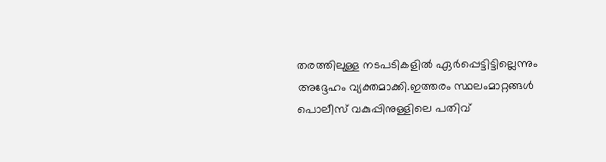തരത്തിലുള്ള നടപടികളിൽ ഏർപ്പെട്ടിട്ടില്ലെന്നും അദ്ദേഹം വ്യക്തമാക്കി.ഇത്തരം സ്ഥലംമാറ്റങ്ങൾ പൊലീസ് വകുപ്പിനുള്ളിലെ പതിവ്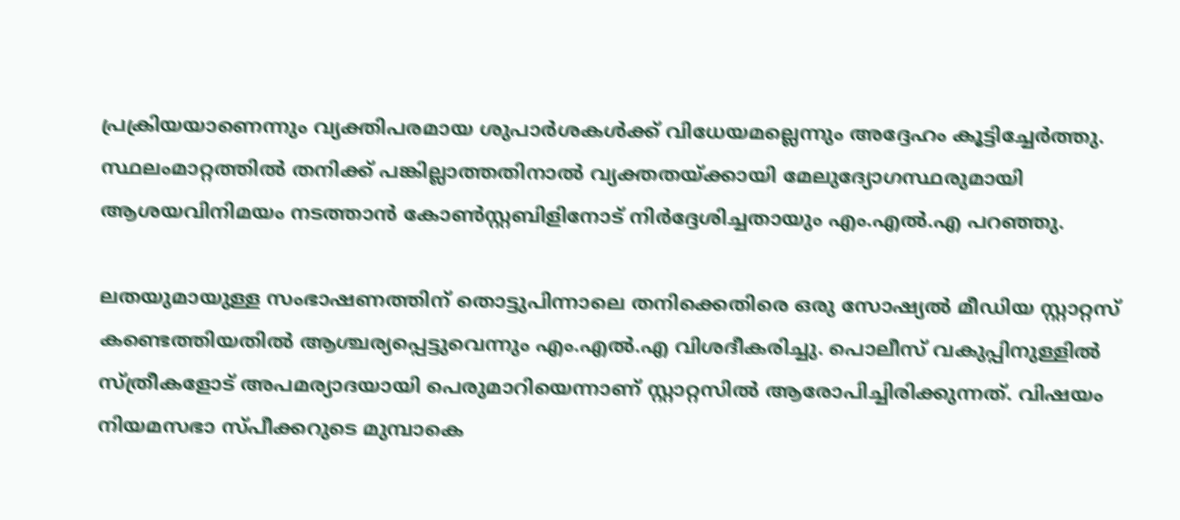പ്രക്രിയയാണെന്നും വ്യക്തിപരമായ ശുപാർശകൾക്ക് വിധേയമല്ലെന്നും അദ്ദേഹം കൂട്ടിച്ചേര്‍ത്തു. സ്ഥലംമാറ്റത്തിൽ തനിക്ക് പങ്കില്ലാത്തതിനാൽ വ്യക്തതയ്ക്കായി മേലുദ്യോഗസ്ഥരുമായി ആശയവിനിമയം നടത്താൻ കോൺസ്റ്റബിളിനോട് നിർദ്ദേശിച്ചതായും എം.എൽ.എ പറഞ്ഞു.

ലതയുമായുള്ള സംഭാഷണത്തിന് തൊട്ടുപിന്നാലെ തനിക്കെതിരെ ഒരു സോഷ്യൽ മീഡിയ സ്റ്റാറ്റസ് കണ്ടെത്തിയതിൽ ആശ്ചര്യപ്പെട്ടുവെന്നും എം.എൽ.എ വിശദീകരിച്ചു. പൊലീസ് വകുപ്പിനുള്ളിൽ സ്ത്രീകളോട് അപമര്യാദയായി പെരുമാറിയെന്നാണ് സ്റ്റാറ്റസില്‍ ആരോപിച്ചിരിക്കുന്നത്. വിഷയം നിയമസഭാ സ്പീക്കറുടെ മുമ്പാകെ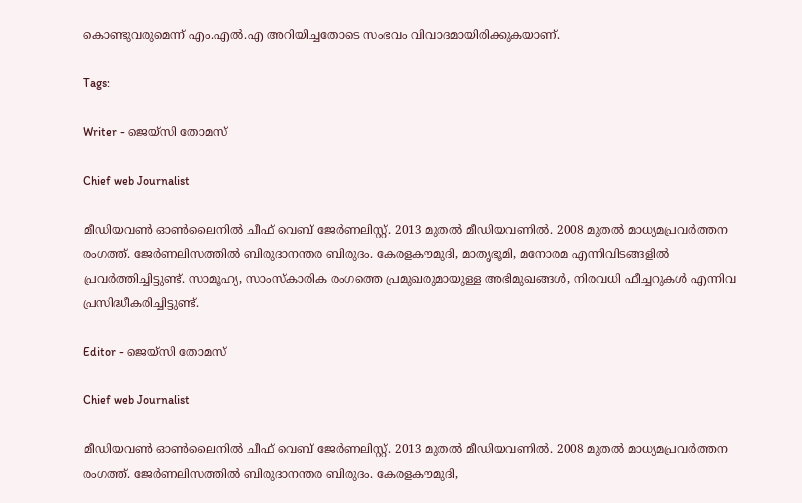കൊണ്ടുവരുമെന്ന് എം.എൽ.എ അറിയിച്ചതോടെ സംഭവം വിവാദമായിരിക്കുകയാണ്.

Tags:

Writer - ജെയ്സി തോമസ്

Chief web Journalist

മീഡിയവൺ ഓൺലൈനിൽ ചീഫ് വെബ് ജേർണലിസ്റ്റ്. 2013 മുതൽ മീഡിയവണിൽ. 2008 മുതൽ മാധ്യമപ്രവർത്തന രംഗത്ത്. ജേർണലിസത്തിൽ ബിരുദാനന്തര ബിരുദം. കേരളകൗമുദി, മാതൃഭൂമി, മനോരമ എന്നിവിടങ്ങളിൽ പ്രവർത്തിച്ചിട്ടുണ്ട്. സാമൂഹ്യ, സാംസ്‌കാരിക രംഗത്തെ പ്രമുഖരുമായുള്ള അഭിമുഖങ്ങൾ, നിരവധി ഫീച്ചറുകൾ എന്നിവ പ്രസിദ്ധീകരിച്ചിട്ടുണ്ട്.

Editor - ജെയ്സി തോമസ്

Chief web Journalist

മീഡിയവൺ ഓൺലൈനിൽ ചീഫ് വെബ് ജേർണലിസ്റ്റ്. 2013 മുതൽ മീഡിയവണിൽ. 2008 മുതൽ മാധ്യമപ്രവർത്തന രംഗത്ത്. ജേർണലിസത്തിൽ ബിരുദാനന്തര ബിരുദം. കേരളകൗമുദി,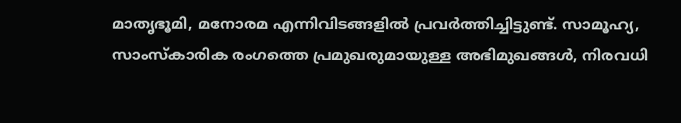മാതൃഭൂമി, മനോരമ എന്നിവിടങ്ങളിൽ പ്രവർത്തിച്ചിട്ടുണ്ട്. സാമൂഹ്യ, സാംസ്‌കാരിക രംഗത്തെ പ്രമുഖരുമായുള്ള അഭിമുഖങ്ങൾ, നിരവധി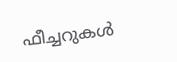ഫീച്ചറുകൾ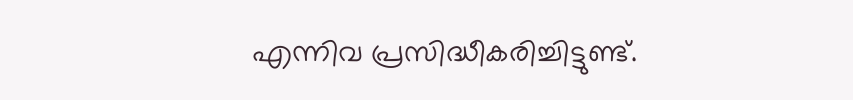എന്നിവ പ്രസിദ്ധീകരിച്ചിട്ടുണ്ട്.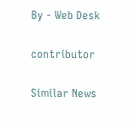By - Web Desk

contributor

Similar News